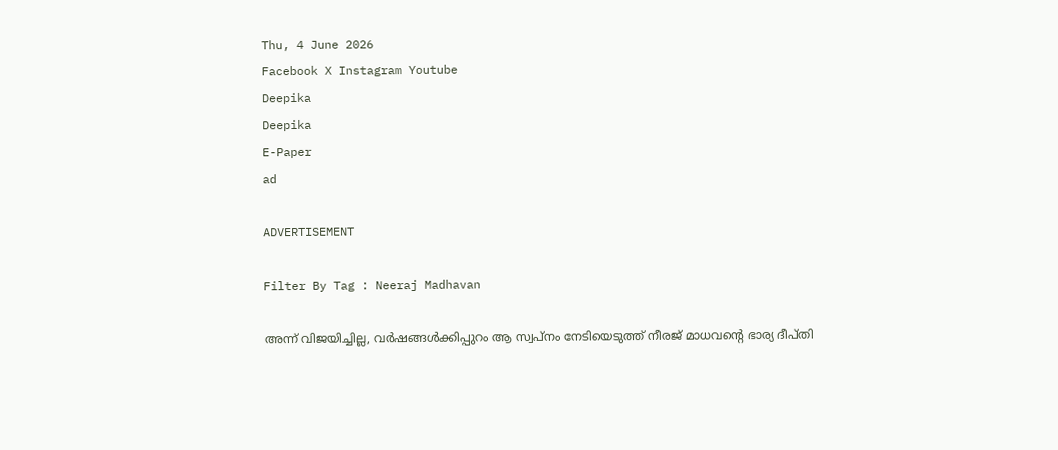Thu, 4 June 2026
Facebook X Instagram Youtube
Deepika
Deepika
E-Paper
ad

ADVERTISEMENT

Filter By Tag : Neeraj Madhavan

അന്ന് വിജയിച്ചില്ല, വർഷങ്ങൾക്കിപ്പുറം ആ സ്വപ്നം നേടിയെടുത്ത് നീരജ് മാധവന്‍റെ ഭാര്യ ദീപ്തി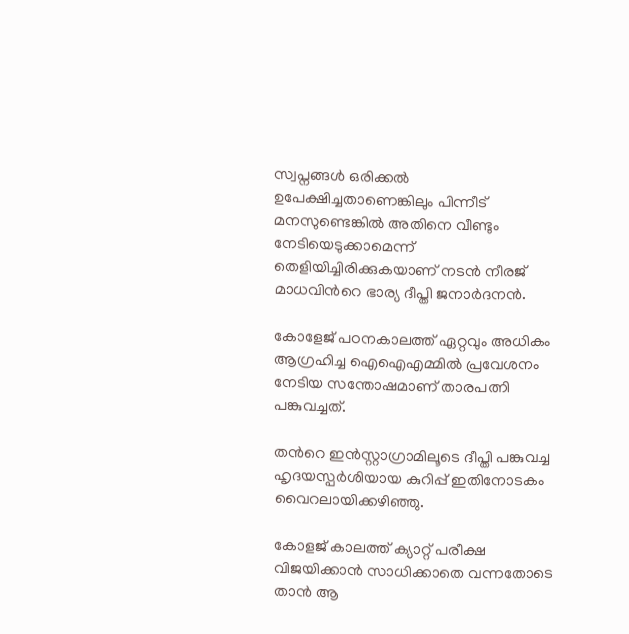സ്വപ്നങ്ങൾ ഒരിക്കൽ ഉപേക്ഷിച്ചതാണെങ്കിലും പിന്നീട് മനസുണ്ടെങ്കിൽ അതിനെ വീണ്ടും നേടിയെടുക്കാമെന്ന് തെളിയിച്ചിരിക്കുകയാണ് നടൻ നീരജ് മാധവിന്‍റെ ഭാര്യ ദീപ്തി ജനാർദനൻ.

കോളേജ് പഠനകാലത്ത് ഏറ്റവും അധികം ആഗ്രഹിച്ച ഐഐഎമ്മിൽ പ്രവേശനം നേടിയ സന്തോഷമാണ് താരപത്നി പങ്കുവച്ചത്.

തന്‍റെ ഇൻസ്റ്റാഗ്രാമിലൂടെ ദീപ്തി പങ്കുവച്ച ഹൃദയസ്പർശിയായ കുറിപ്പ് ഇതിനോടകം വൈറലായിക്കഴിഞ്ഞു.

കോളജ് കാലത്ത് ക്യാറ്റ് പരീക്ഷ വിജയിക്കാൻ സാധിക്കാതെ വന്നതോടെ താൻ ആ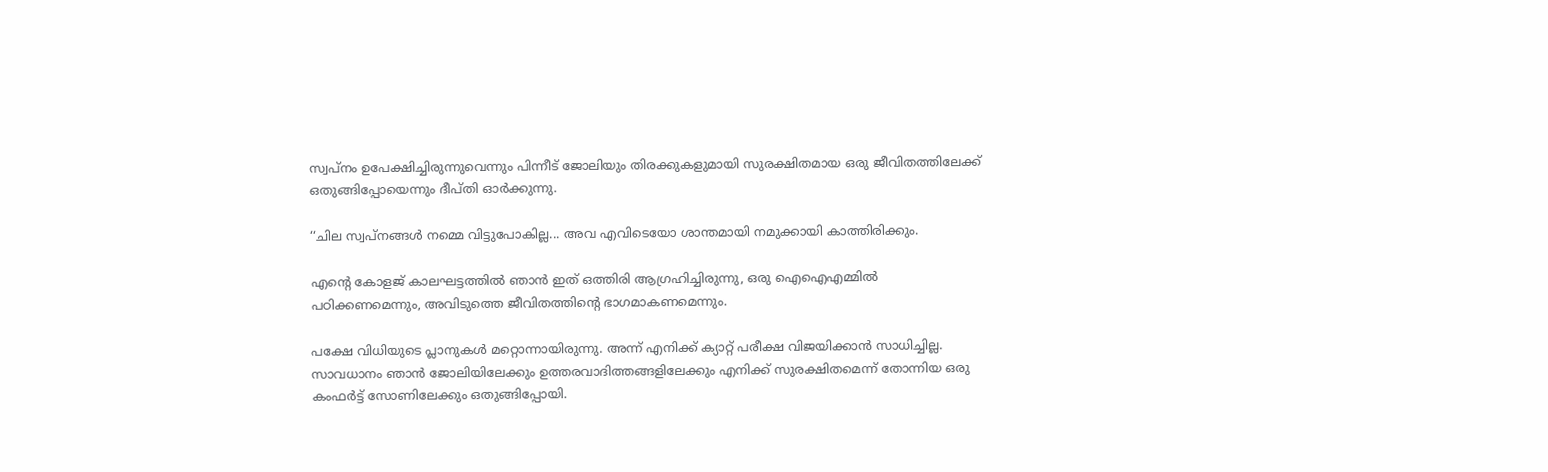സ്വപ്നം ഉപേക്ഷിച്ചിരുന്നുവെന്നും പിന്നീട് ജോലിയും തിരക്കുകളുമായി സുരക്ഷിതമായ ഒരു ജീവിതത്തിലേക്ക് ഒതുങ്ങിപ്പോയെന്നും ദീപ്തി ഓർക്കുന്നു.

‘‘ചില സ്വപ്നങ്ങൾ നമ്മെ വിട്ടുപോകില്ല... അവ എവിടെയോ ശാന്തമായി നമുക്കായി കാത്തിരിക്കും.

എന്‍റെ കോളജ് കാലഘട്ടത്തിൽ ഞാൻ ഇത് ഒത്തിരി ആഗ്രഹിച്ചിരുന്നു, ഒരു ഐഐഎമ്മിൽ പഠിക്കണമെന്നും, അവിടുത്തെ ജീവിതത്തിന്‍റെ ഭാഗമാകണമെന്നും.

പക്ഷേ വിധിയുടെ പ്ലാനുകൾ മറ്റൊന്നായിരുന്നു. അന്ന് എനിക്ക് ക്യാറ്റ് പരീക്ഷ വിജയിക്കാൻ സാധിച്ചില്ല. സാവധാനം ഞാൻ ജോലിയിലേക്കും ഉത്തരവാദിത്തങ്ങളിലേക്കും എനിക്ക് സുരക്ഷിതമെന്ന് തോന്നിയ ഒരു കംഫർട്ട് സോണിലേക്കും ഒതുങ്ങിപ്പോയി.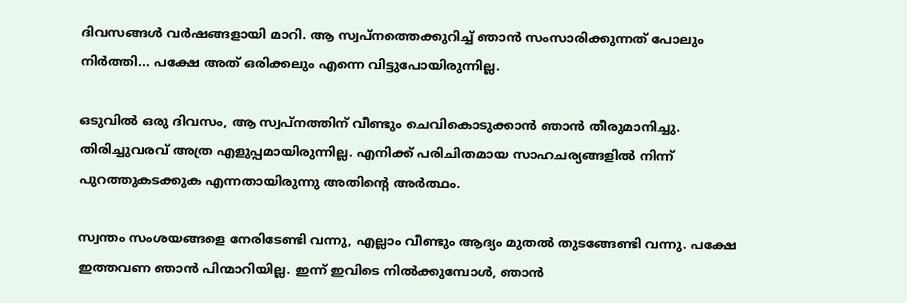ദിവസങ്ങൾ വർഷങ്ങളായി മാറി. ആ സ്വപ്നത്തെക്കുറിച്ച് ഞാൻ സംസാരിക്കുന്നത് പോലും നിർത്തി... പക്ഷേ അത് ഒരിക്കലും എന്നെ വിട്ടുപോയിരുന്നില്ല.

ഒടുവിൽ ഒരു ദിവസം, ആ സ്വപ്നത്തിന് വീണ്ടും ചെവികൊടുക്കാൻ ഞാൻ തീരുമാനിച്ചു. തിരിച്ചുവരവ് അത്ര എളുപ്പമായിരുന്നില്ല. എനിക്ക് പരിചിതമായ സാഹചര്യങ്ങളിൽ നിന്ന് പുറത്തുകടക്കുക എന്നതായിരുന്നു അതിന്‍റെ അർത്ഥം.

സ്വന്തം സംശയങ്ങളെ നേരിടേണ്ടി വന്നു, എല്ലാം വീണ്ടും ആദ്യം മുതൽ തുടങ്ങേണ്ടി വന്നു. പക്ഷേ ഇത്തവണ ഞാൻ പിന്മാറിയില്ല. ഇന്ന് ഇവിടെ നിൽക്കുമ്പോൾ, ഞാൻ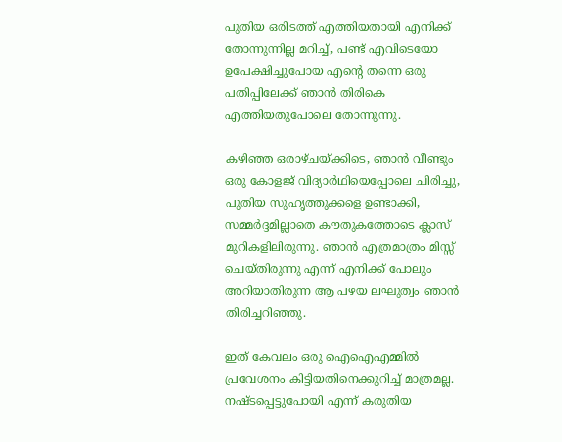പുതിയ ഒരിടത്ത് എത്തിയതായി എനിക്ക് തോന്നുന്നില്ല മറിച്ച്, പണ്ട് എവിടെയോ ഉപേക്ഷിച്ചുപോയ എന്‍റെ തന്നെ ഒരു പതിപ്പിലേക്ക് ഞാൻ തിരികെ എത്തിയതുപോലെ തോന്നുന്നു.

കഴിഞ്ഞ ഒരാഴ്ചയ്ക്കിടെ, ഞാൻ വീണ്ടും ഒരു കോളജ് വിദ്യാർഥിയെപ്പോലെ ചിരിച്ചു, പുതിയ സുഹൃത്തുക്കളെ ഉണ്ടാക്കി, സമ്മർദ്ദമില്ലാതെ കൗതുകത്തോടെ ക്ലാസ് മുറികളിലിരുന്നു. ഞാൻ എത്രമാത്രം മിസ്സ് ചെയ്തിരുന്നു എന്ന് എനിക്ക് പോലും അറിയാതിരുന്ന ആ പഴയ ലഘുത്വം ഞാൻ തിരിച്ചറിഞ്ഞു.

ഇത് കേവലം ഒരു ഐഐഎമ്മിൽ പ്രവേശനം കിട്ടിയതിനെക്കുറിച്ച് മാത്രമല്ല. നഷ്ടപ്പെട്ടുപോയി എന്ന് കരുതിയ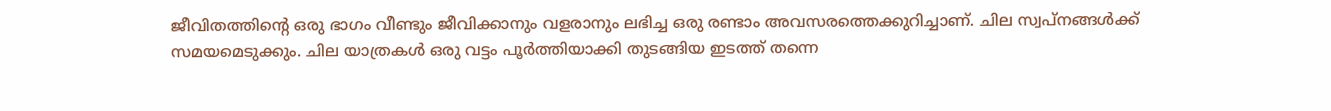ജീവിതത്തിന്‍റെ ഒരു ഭാഗം വീണ്ടും ജീവിക്കാനും വളരാനും ലഭിച്ച ഒരു രണ്ടാം അവസരത്തെക്കുറിച്ചാണ്. ചില സ്വപ്നങ്ങൾക്ക് സമയമെടുക്കും. ചില യാത്രകൾ ഒരു വട്ടം പൂർത്തിയാക്കി തുടങ്ങിയ ഇടത്ത് തന്നെ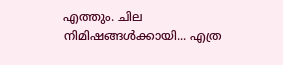എത്തും. ചില നിമിഷങ്ങൾക്കായി... എത്ര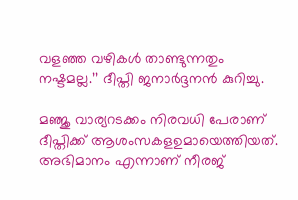വളഞ്ഞ വഴികൾ താണ്ടുന്നതും നഷ്ടമല്ല.’’ ദീപ്തി ജനാർദ്ദനൻ കുറിച്ചു.

മഞ്ജു വാര്യറടക്കം നിരവധി പേരാണ് ദീപ്തിക്ക് ആശംസകളഉമായെത്തിയത്. അഭിമാനം എന്നാണ് നീരജ്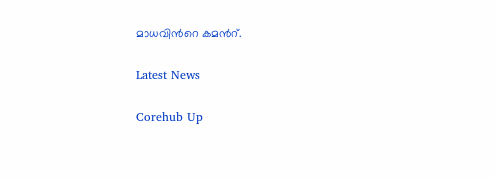മാധവിന്‍റെ കമന്‍റ്.

Latest News

Corehub Up